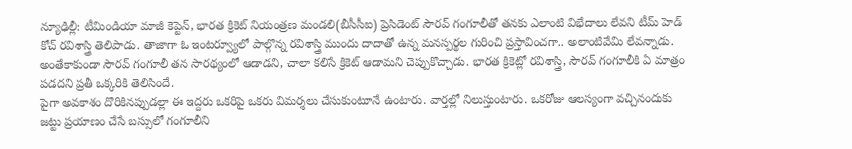న్యూఢిల్లీ: టీమిండియా మాజీ కెప్టెన్, భారత క్రికెట్ నియంత్రణ మండలి(బీసీసీఐ) ప్రెసిడెంట్ సౌరవ్ గంగూలీతో తనకు ఎలాంటి విభేదాలు లేవని టీమ్ హెడ్ కోచ్ రవిశాస్త్రి తెలిపాడు. తాజాగా ఓ ఇంటర్వ్యూలో పాల్గొన్న రవిశాస్త్రి ముందు దాదాతో ఉన్న మనస్పర్థల గురించి ప్రస్తావించగా.. అలాంటివేమి లేవన్నాడు. అంతేకాకుండా సౌరవ్ గంగూలీ తన సారథ్యంలో ఆడాడని, చాలా కలిసే క్రికెట్ ఆడామని చెప్పుకొచ్చాడు. భారత క్రికెట్లో రవిశాస్త్రి, సౌరవ్ గంగూలీకి ఏ మాత్రం పడదని ప్రతీ ఒక్కరికి తెలిసిందే.
పైగా అవకాశం దొరికినప్పుడల్లా ఈ ఇద్దరు ఒకరిపై ఒకరు విమర్శలు చేసుకుంటూనే ఉంటారు. వార్తల్లో నిలుస్తుంటారు. ఒకరోజు ఆలస్యంగా వచ్చినందుకు జట్టు ప్రయాణం చేసే బస్సులో గంగూలీని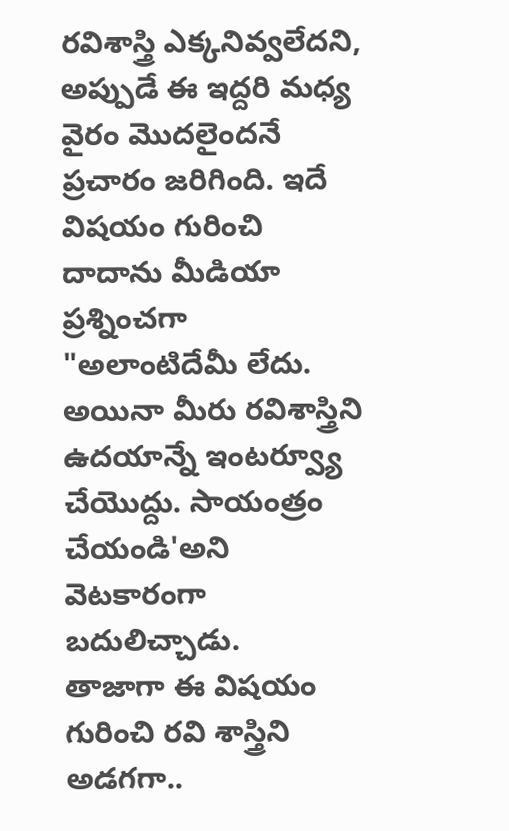రవిశాస్త్రి ఎక్కనివ్వలేదని, అప్పుడే ఈ ఇద్దరి మధ్య వైరం మొదలైందనే ప్రచారం జరిగింది. ఇదే విషయం గురించి దాదాను మీడియా ప్రశ్నించగా "అలాంటిదేమీ లేదు. అయినా మీరు రవిశాస్త్రిని ఉదయాన్నే ఇంటర్వ్యూ చేయొద్దు. సాయంత్రం చేయండి'అని వెటకారంగా బదులిచ్చాడు.
తాజాగా ఈ విషయం గురించి రవి శాస్త్రిని అడగగా..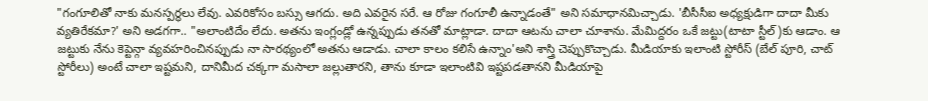"గంగూలితో నాకు మనస్పర్థలు లేవు. ఎవరికోసం బస్సు ఆగదు. అది ఎవరైన సరే. ఆ రోజు గంగూలీ ఉన్నాడంతే" అని సమాధానమిచ్చాడు. 'బీసీసీఐ అధ్యక్షుడిగా దాదా మీకు వ్యతిరేకమా?' అని అడగగా.. "అలాంటిదేం లేదు. అతను ఇంగ్లండ్లో ఉన్నప్పుడు తనతో మాట్లాడా. దాదా ఆటను చాలా చూశాను. మేమిద్దరం ఒకే జట్టు(టాటా స్టీల్)కు ఆడాం. ఆ జట్టుకు నేను కెప్టెన్గా వ్యవహరించినప్పుడు నా సారథ్యంలో అతను ఆడాడు. చాలా కాలం కలిసే ఉన్నాం'అని శాస్త్రి చెప్పుకొచ్చాడు. మీడియాకు ఇలాంటి స్టోరీస్ (బేల్ పూరి, చాట్ స్టోరీలు) అంటే చాలా ఇష్టమని, దానిమీద చక్కగా మసాలా జల్లుతారని, తాను కూడా ఇలాంటివి ఇష్టపడతానని మీడియాపై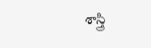శాస్త్రి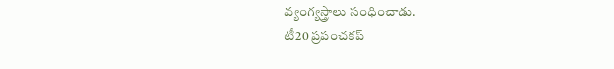వ్యంగ్యస్త్రాలు సంధించాడు.
టీ20 ప్రపంచకప్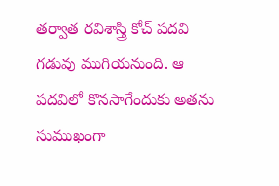తర్వాత రవిశాస్త్రి కోచ్ పదవి గడువు ముగియనుంది. ఆ పదవిలో కొనసాగేందుకు అతను సుముఖంగా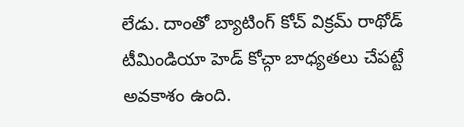లేడు. దాంతో బ్యాటింగ్ కోచ్ విక్రమ్ రాథోడ్ టీమిండియా హెడ్ కోచ్గా బాధ్యతలు చేపట్టే అవకాశం ఉంది.